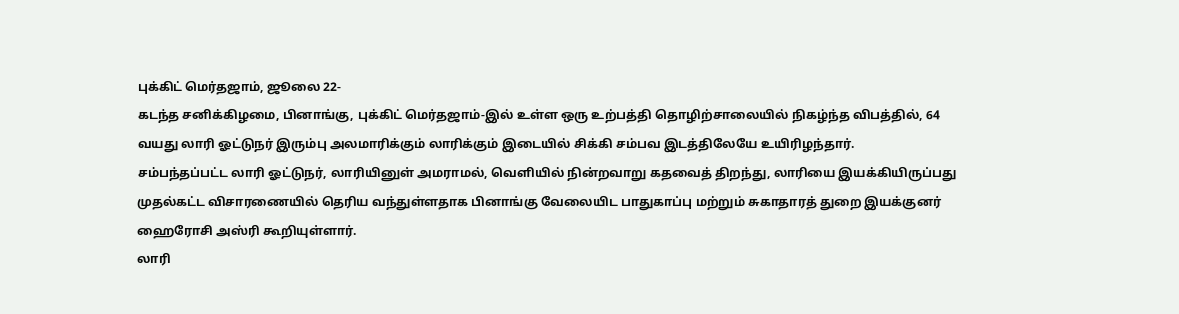புக்கிட் மெர்தஜாம், ஜூலை 22-
கடந்த சனிக்கிழமை, பினாங்கு, புக்கிட் மெர்தஜாம்-இல் உள்ள ஒரு உற்பத்தி தொழிற்சாலையில் நிகழ்ந்த விபத்தில், 64 வயது லாரி ஓட்டுநர் இரும்பு அலமாரிக்கும் லாரிக்கும் இடையில் சிக்கி சம்பவ இடத்திலேயே உயிரிழந்தார்.
சம்பந்தப்பட்ட லாரி ஓட்டுநர், லாரியினுள் அமராமல், வெளியில் நின்றவாறு கதவைத் திறந்து, லாரியை இயக்கியிருப்பது முதல்கட்ட விசாரணையில் தெரிய வந்துள்ளதாக பினாங்கு வேலையிட பாதுகாப்பு மற்றும் சுகாதாரத் துறை இயக்குனர் ஹைரோசி அஸ்ரி கூறியுள்ளார்.
லாரி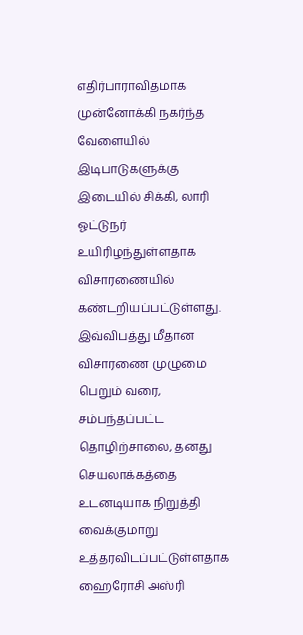எதிர்பாராவிதமாக முன்னோக்கி நகர்ந்த வேளையில் இடிபாடுகளுக்கு இடையில் சிக்கி, லாரி ஓட்டுநர் உயிரிழந்துள்ளதாக விசாரணையில் கண்டறியப்பட்டுள்ளது.
இவ்விபத்து மீதான விசாரணை முழுமை பெறும் வரை, சம்பந்தப்பட்ட தொழிற்சாலை, தனது செயலாக்கத்தை உடனடியாக நிறுத்தி வைக்குமாறு உத்தரவிடப்பட்டுள்ளதாக ஹைரோசி அஸ்ரி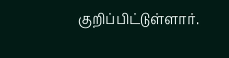குறிப்பிட்டுள்ளார்.